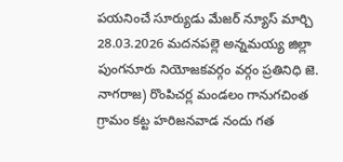పయనించే సూర్యుడు మేజర్ న్యూస్ మార్చి 28.03.2026 మదనపల్లె అన్నమయ్య జిల్లా పుంగనూరు నియోజకవర్గం వర్గం ప్రతినిధి జె. నాగరాజ) రొంపిచర్ల మండలం గానుగచింత గ్రామం కట్ట హరిజనవాడ నందు గత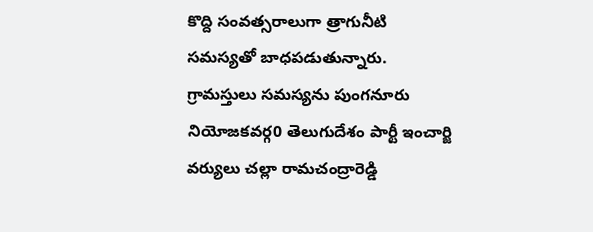కొద్ది సంవత్సరాలుగా త్రాగునీటి సమస్యతో బాధపడుతున్నారు. గ్రామస్తులు సమస్యను పుంగనూరు నియోజకవర్గ0 తెలుగుదేశం పార్టీ ఇంచార్జి వర్యులు చల్లా రామచంద్రారెడ్డి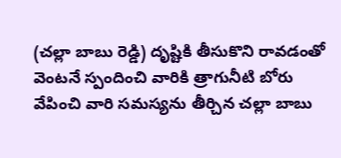(చల్లా బాబు రెడ్డి) దృష్టికి తీసుకొని రావడంతో వెంటనే స్పందించి వారికి త్రాగునీటి బోరు వేపించి వారి సమస్యను తీర్చిన చల్లా బాబు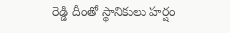రెడ్డి దీంతో స్థానికులు హర్షం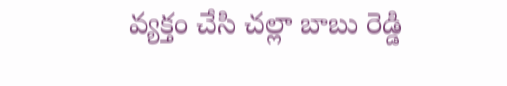వ్యక్తం చేసి చల్లా బాబు రెడ్డి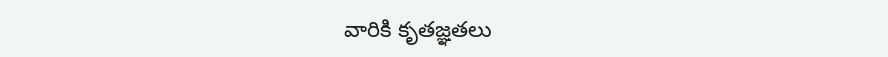వారికి కృతజ్ఞతలు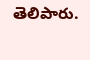తెలిపారు.